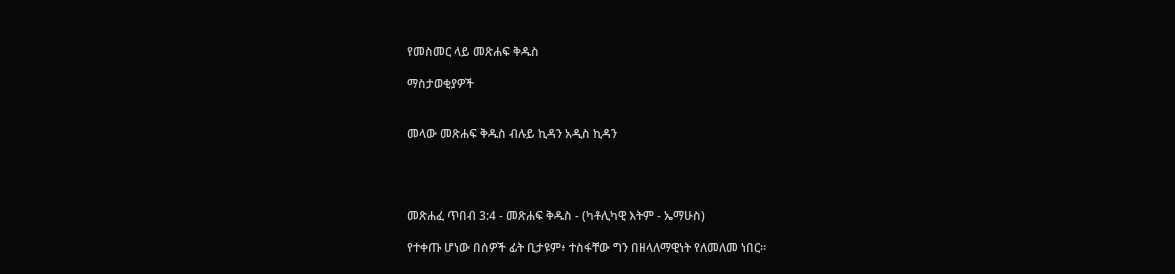የመስመር ላይ መጽሐፍ ቅዱስ

ማስታወቂያዎች


መላው መጽሐፍ ቅዱስ ብሉይ ኪዳን አዲስ ኪዳን




መጽሐፈ ጥበብ 3:4 - መጽሐፍ ቅዱስ - (ካቶሊካዊ እትም - ኤማሁስ)

የተቀጡ ሆነው በሰዎች ፊት ቢታዩም፥ ተስፋቸው ግን በዘላለማዊነት የለመለመ ነበር።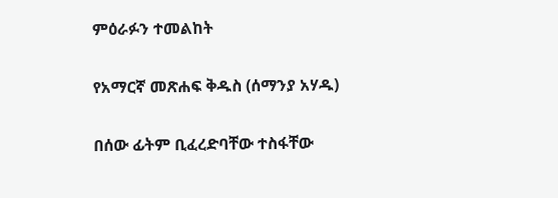ምዕራፉን ተመልከት

የአማርኛ መጽሐፍ ቅዱስ (ሰማንያ አሃዱ)

በሰው ፊትም ቢፈረድባቸው ተስፋቸው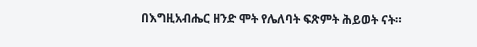በእግዚአብሔር ዘንድ ሞት የሌለባት ፍጽምት ሕይወት ናት።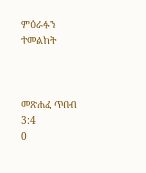ምዕራፉን ተመልከት



መጽሐፈ ጥበብ 3:4
0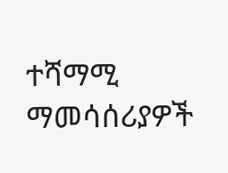ተሻማሚ ማመሳሰሪያዎች